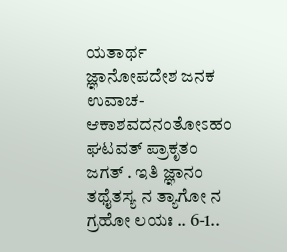ಯತಾರ್ಥ ಜ್ಞಾನೋಪದೇಶ ಜನಕ ಉವಾಚ- ಆಕಾಶವದನಂತೋಽಹಂ ಘಟವತ್ ಪ್ರಾಕೃತಂ ಜಗತ್ . ಇತಿ ಜ್ಞಾನಂ ತಥೈತಸ್ಯ ನ ತ್ಯಾಗೋ ನ ಗ್ರಹೋ ಲಯಃ .. 6-1..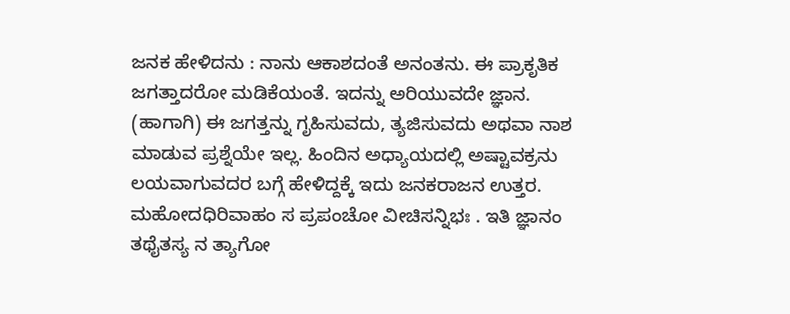ಜನಕ ಹೇಳಿದನು : ನಾನು ಆಕಾಶದಂತೆ ಅನಂತನು. ಈ ಪ್ರಾಕೃತಿಕ ಜಗತ್ತಾದರೋ ಮಡಿಕೆಯಂತೆ. ಇದನ್ನು ಅರಿಯುವದೇ ಜ್ಞಾನ. (ಹಾಗಾಗಿ) ಈ ಜಗತ್ತನ್ನು ಗೃಹಿಸುವದು, ತ್ಯಜಿಸುವದು ಅಥವಾ ನಾಶ ಮಾಡುವ ಪ್ರಶ್ನೆಯೇ ಇಲ್ಲ. ಹಿಂದಿನ ಅಧ್ಯಾಯದಲ್ಲಿ ಅಷ್ಟಾವಕ್ರನು ಲಯವಾಗುವದರ ಬಗ್ಗೆ ಹೇಳಿದ್ದಕ್ಕೆ ಇದು ಜನಕರಾಜನ ಉತ್ತರ. ಮಹೋದಧಿರಿವಾಹಂ ಸ ಪ್ರಪಂಚೋ ವೀಚಿಸನ್ನಿಭಃ . ಇತಿ ಜ್ಞಾನಂ ತಥೈತಸ್ಯ ನ ತ್ಯಾಗೋ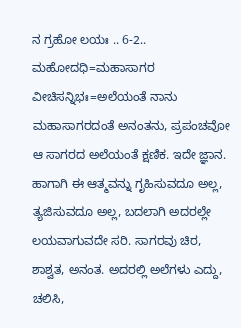ನ ಗ್ರಹೋ ಲಯಃ .. 6-2.. ಮಹೋದಧಿ=ಮಹಾಸಾಗರ ವೀಚಿಸನ್ನಿಭಃ=ಅಲೆಯಂತೆ ನಾನು ಮಹಾಸಾಗರದಂತೆ ಅನಂತನು, ಪ್ರಪಂಚವೋ ಆ ಸಾಗರದ ಅಲೆಯಂತೆ ಕ್ಷಣಿಕ. ಇದೇ ಜ್ಞಾನ. ಹಾಗಾಗಿ ಈ ಆತ್ಮವನ್ನು ಗೃಹಿಸುವದೂ ಅಲ್ಲ, ತ್ಯಜಿಸುವದೂ ಅಲ್ಲ, ಬದಲಾಗಿ ಅದರಲ್ಲೇ ಲಯವಾಗುವದೇ ಸರಿ. ಸಾಗರವು ಚಿರ, ಶಾಶ್ವತ, ಅನಂತ. ಅದರಲ್ಲಿ ಅಲೆಗಳು ಎದ್ದು, ಚಲಿಸಿ,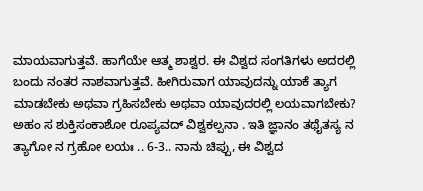ಮಾಯವಾಗುತ್ತವೆ. ಹಾಗೆಯೇ ಆತ್ಮ ಶಾಶ್ವರ. ಈ ವಿಶ್ವದ ಸಂಗತಿಗಳು ಅದರಲ್ಲಿ ಬಂದು ನಂತರ ನಾಶವಾಗುತ್ತವೆ. ಹೀಗಿರುವಾಗ ಯಾವುದನ್ನು ಯಾಕೆ ತ್ಯಾಗ ಮಾಡಬೇಕು ಅಥವಾ ಗ್ರಹಿಸಬೇಕು ಅಥವಾ ಯಾವುದರಲ್ಲಿ ಲಯವಾಗಬೇಕು? ಅಹಂ ಸ ಶುಕ್ತಿಸಂಕಾಶೋ ರೂಪ್ಯವದ್ ವಿಶ್ವಕಲ್ಪನಾ . ಇತಿ ಜ್ಞಾನಂ ತಥೈತಸ್ಯ ನ ತ್ಯಾಗೋ ನ ಗ್ರಹೋ ಲಯಃ .. 6-3.. ನಾನು ಚಿಪ್ಪು, ಈ ವಿಶ್ವದ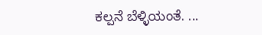ಕಲ್ಪನೆ ಬೆಳ್ಳಿಯಂತೆ. ...